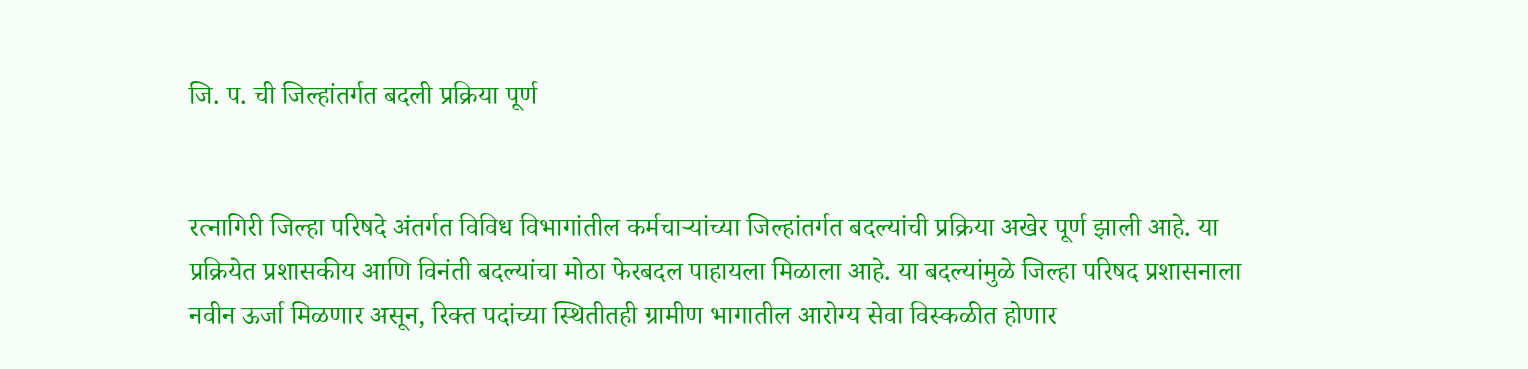जि. प. ची जिल्हांतर्गत बदली प्रक्रिया पूर्ण


रत्नागिरी जिल्हा परिषदे अंतर्गत विविध विभागांतील कर्मचार्‍यांच्या जिल्हांतर्गत बदल्यांची प्रक्रिया अखेर पूर्ण झाली आहे. या प्रक्रियेत प्रशासकीय आणि विनंती बदल्यांचा मोठा फेरबदल पाहायला मिळाला आहे. या बदल्यांमुळे जिल्हा परिषद प्रशासनाला नवीन ऊर्जा मिळणार असून, रिक्त पदांच्या स्थितीतही ग्रामीण भागातील आरोग्य सेवा विस्कळीत होणार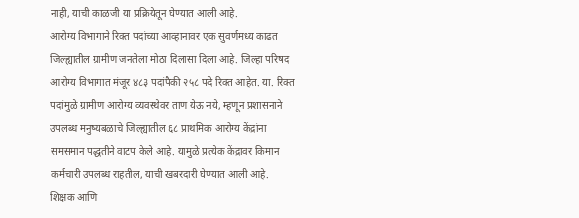नाही, याची काळजी या प्रक्रियेतून घेण्यात आली आहे.
आरोग्य विभागाने रिक्त पदांच्या आव्हानावर एक सुवर्णमध्य काढत जिल्ह्यातील ग्रामीण जनतेला मोठा दिलासा दिला आहे. जिल्हा परिषद आरोग्य विभागात मंजूर ४८३ पदांपैकी २५८ पदे रिक्त आहेत. या. रिक्त पदांमुळे ग्रामीण आरोग्य व्यवस्थेवर ताण येऊ नये, म्हणून प्रशासनाने उपलब्ध मनुष्यबळाचे जिल्ह्यातील ६८ प्राथमिक आरोग्य केंद्रांना समसमान पद्धतीने वाटप केले आहे. यामुळे प्रत्येक केंद्रावर किमान कर्मचारी उपलब्ध राहतील, याची खबरदारी घेण्यात आली आहे.
शिक्षक आणि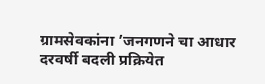ग्रामसेवकांना ’जनगणने चा आधार दरवर्षी बदली प्रक्रियेत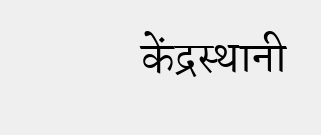केंद्रस्थानी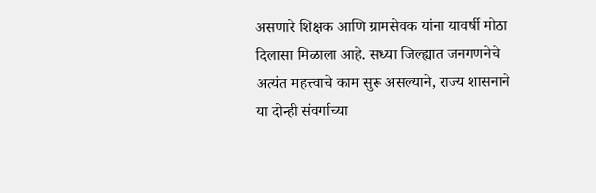असणारे शिक्षक आणि ग्रामसेवक यांना यावर्षी मोठा दिलासा मिळाला आहे. सध्या जिल्ह्यात जनगणनेचे अत्यंत महत्त्वाचे काम सुरू असल्याने, राज्य शासनाने या दोन्ही संवर्गाच्या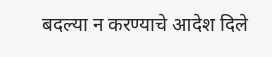बदल्या न करण्याचे आदेश दिले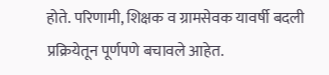होते. परिणामी, शिक्षक व ग्रामसेवक यावर्षी बदली प्रक्रियेतून पूर्णपणे बचावले आहेत.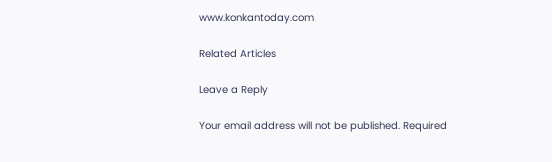www.konkantoday.com

Related Articles

Leave a Reply

Your email address will not be published. Required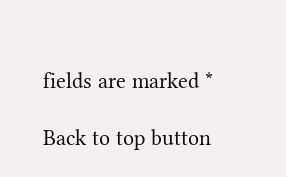fields are marked *

Back to top button